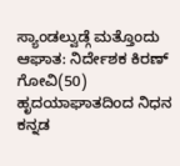ಸ್ಯಾಂಡಲ್ವುಡ್ಗೆ ಮತ್ತೊಂದು ಆಘಾತ: ನಿರ್ದೇಶಕ ಕಿರಣ್ ಗೋವಿ(50) ಹೃದಯಾಘಾತದಿಂದ ನಿಧನ
ಕನ್ನಡ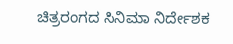ಚಿತ್ರರಂಗದ ಸಿನಿಮಾ ನಿರ್ದೇಶಕ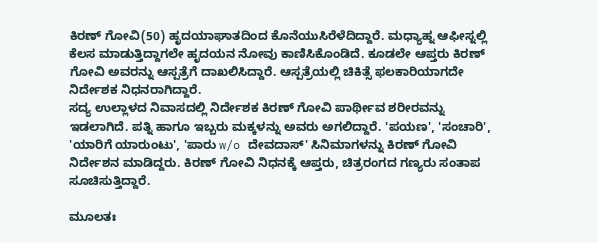ಕಿರಣ್ ಗೋವಿ(50) ಹೃದಯಾಘಾತದಿಂದ ಕೊನೆಯುಸಿರೆಳೆದಿದ್ದಾರೆ. ಮಧ್ಯಾಹ್ನ ಆಫೀಸ್ನಲ್ಲಿ ಕೆಲಸ ಮಾಡುತ್ತಿದ್ದಾಗಲೇ ಹೃದಯನ ನೋವು ಕಾಣಿಸಿಕೊಂಡಿದೆ. ಕೂಡಲೇ ಆಪ್ತರು ಕಿರಣ್ ಗೋವಿ ಅವರನ್ನು ಆಸ್ಪತ್ರೆಗೆ ದಾಖಲಿಸಿದ್ದಾರೆ. ಆಸ್ಪತ್ರೆಯಲ್ಲಿ ಚಿಕಿತ್ಸೆ ಫಲಕಾರಿಯಾಗದೇ ನಿರ್ದೇಶಕ ನಿಧನರಾಗಿದ್ದಾರೆ.
ಸದ್ಯ ಉಲ್ಲಾಳದ ನಿವಾಸದಲ್ಲಿ ನಿರ್ದೇಶಕ ಕಿರಣ್ ಗೋವಿ ಪಾರ್ಥೀವ ಶರೀರವನ್ನು ಇಡಲಾಗಿದೆ. ಪತ್ನಿ ಹಾಗೂ ಇಬ್ಬರು ಮಕ್ಕಳನ್ನು ಅವರು ಅಗಲಿದ್ದಾರೆ. 'ಪಯಣ', 'ಸಂಚಾರಿ', 'ಯಾರಿಗೆ ಯಾರುಂಟು', 'ಪಾರು w/o ದೇವದಾಸ್' ಸಿನಿಮಾಗಳನ್ನು ಕಿರಣ್ ಗೋವಿ ನಿರ್ದೇಶನ ಮಾಡಿದ್ದರು. ಕಿರಣ್ ಗೋವಿ ನಿಧನಕ್ಕೆ ಆಪ್ತರು, ಚಿತ್ರರಂಗದ ಗಣ್ಯರು ಸಂತಾಪ ಸೂಚಿಸುತ್ತಿದ್ದಾರೆ.

ಮೂಲತಃ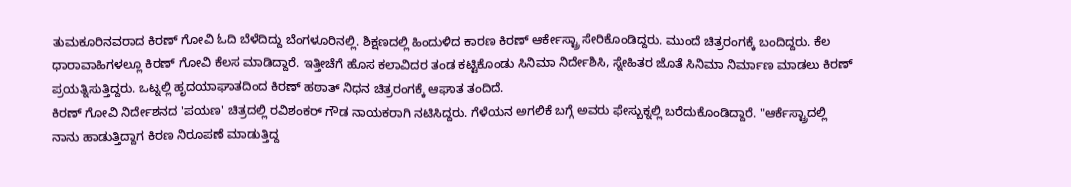ತುಮಕೂರಿನವರಾದ ಕಿರಣ್ ಗೋವಿ ಓದಿ ಬೆಳೆದಿದ್ದು ಬೆಂಗಳೂರಿನಲ್ಲಿ. ಶಿಕ್ಷಣದಲ್ಲಿ ಹಿಂದುಳಿದ ಕಾರಣ ಕಿರಣ್ ಆರ್ಕೇಸ್ಟ್ರಾ ಸೇರಿಕೊಂಡಿದ್ದರು. ಮುಂದೆ ಚಿತ್ರರಂಗಕ್ಕೆ ಬಂದಿದ್ದರು. ಕೆಲ ಧಾರಾವಾಹಿಗಳಲ್ಲೂ ಕಿರಣ್ ಗೋವಿ ಕೆಲಸ ಮಾಡಿದ್ದಾರೆ. ಇತ್ತೀಚೆಗೆ ಹೊಸ ಕಲಾವಿದರ ತಂಡ ಕಟ್ಟಿಕೊಂಡು ಸಿನಿಮಾ ನಿರ್ದೇಶಿಸಿ, ಸ್ನೇಹಿತರ ಜೊತೆ ಸಿನಿಮಾ ನಿರ್ಮಾಣ ಮಾಡಲು ಕಿರಣ್ ಪ್ರಯತ್ನಿಸುತ್ತಿದ್ದರು. ಒಟ್ನಲ್ಲಿ ಹೃದಯಾಘಾತದಿಂದ ಕಿರಣ್ ಹಠಾತ್ ನಿಧನ ಚಿತ್ರರಂಗಕ್ಕೆ ಆಘಾತ ತಂದಿದೆ.
ಕಿರಣ್ ಗೋವಿ ನಿರ್ದೇಶನದ 'ಪಯಣ' ಚಿತ್ರದಲ್ಲಿ ರವಿಶಂಕರ್ ಗೌಡ ನಾಯಕರಾಗಿ ನಟಿಸಿದ್ದರು. ಗೆಳೆಯನ ಅಗಲಿಕೆ ಬಗ್ಗೆ ಅವರು ಫೇಸ್ಬುಕ್ನಲ್ಲಿ ಬರೆದುಕೊಂಡಿದ್ದಾರೆ. "ಆರ್ಕೆಸ್ಟ್ರಾದಲ್ಲಿ ನಾನು ಹಾಡುತ್ತಿದ್ದಾಗ ಕಿರಣ ನಿರೂಪಣೆ ಮಾಡುತ್ತಿದ್ದ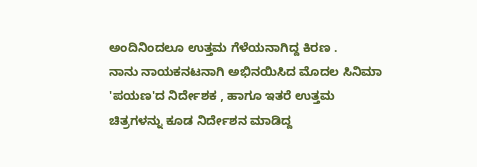ಅಂದಿನಿಂದಲೂ ಉತ್ತಮ ಗೆಳೆಯನಾಗಿದ್ದ ಕಿರಣ .
ನಾನು ನಾಯಕನಟನಾಗಿ ಅಭಿನಯಿಸಿದ ಮೊದಲ ಸಿನಿಮಾ 'ಪಯಣ'ದ ನಿರ್ದೇಶಕ , ಹಾಗೂ ಇತರೆ ಉತ್ತಮ ಚಿತ್ರಗಳನ್ನು ಕೂಡ ನಿರ್ದೇಶನ ಮಾಡಿದ್ದ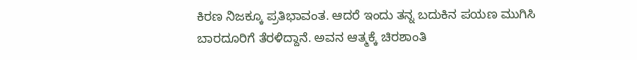ಕಿರಣ ನಿಜಕ್ಕೂ ಪ್ರತಿಭಾವಂತ. ಆದರೆ ಇಂದು ತನ್ನ ಬದುಕಿನ ಪಯಣ ಮುಗಿಸಿ ಬಾರದೂರಿಗೆ ತೆರಳಿದ್ದಾನೆ. ಅವನ ಆತ್ಮಕ್ಕೆ ಚಿರಶಾಂತಿ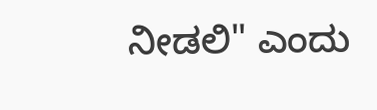ನೀಡಲಿ" ಎಂದು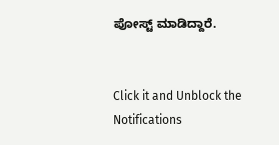ಪೋಸ್ಟ್ ಮಾಡಿದ್ದಾರೆ.


Click it and Unblock the Notifications